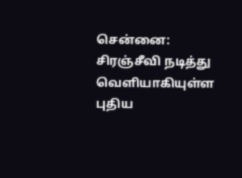சென்னை:
சிரஞ்சீவி நடித்து வெளியாகியுள்ள புதிய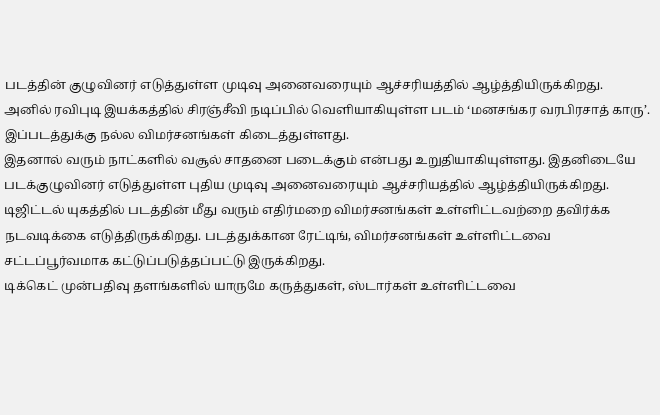படத்தின் குழுவினர் எடுத்துள்ள முடிவு அனைவரையும் ஆச்சரியத்தில் ஆழ்த்தியிருக்கிறது.
அனில் ரவிபுடி இயக்கத்தில் சிரஞ்சீவி நடிப்பில் வெளியாகியுள்ள படம் ‘மனசங்கர வரபிரசாத் காரு’. இப்படத்துக்கு நல்ல விமர்சனங்கள் கிடைத்துள்ளது.
இதனால் வரும் நாட்களில் வசூல் சாதனை படைக்கும் என்பது உறுதியாகியுள்ளது. இதனிடையே படக்குழுவினர் எடுத்துள்ள புதிய முடிவு அனைவரையும் ஆச்சரியத்தில் ஆழ்த்தியிருக்கிறது.
டிஜிட்டல் யுகத்தில் படத்தின் மீது வரும் எதிர்மறை விமர்சனங்கள் உள்ளிட்டவற்றை தவிர்க்க நடவடிக்கை எடுத்திருக்கிறது. படத்துக்கான ரேட்டிங், விமர்சனங்கள் உள்ளிட்டவை சட்டப்பூர்வமாக கட்டுப்படுத்தப்பட்டு இருக்கிறது.
டிக்கெட் முன்பதிவு தளங்களில் யாருமே கருத்துகள், ஸ்டார்கள் உள்ளிட்டவை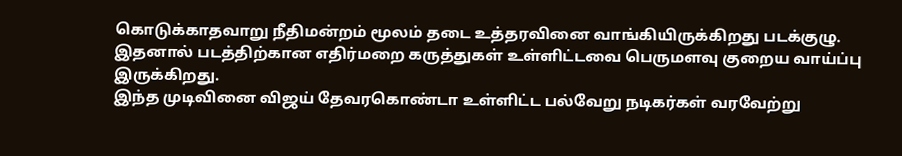கொடுக்காதவாறு நீதிமன்றம் மூலம் தடை உத்தரவினை வாங்கியிருக்கிறது படக்குழு.
இதனால் படத்திற்கான எதிர்மறை கருத்துகள் உள்ளிட்டவை பெருமளவு குறைய வாய்ப்பு இருக்கிறது.
இந்த முடிவினை விஜய் தேவரகொண்டா உள்ளிட்ட பல்வேறு நடிகர்கள் வரவேற்று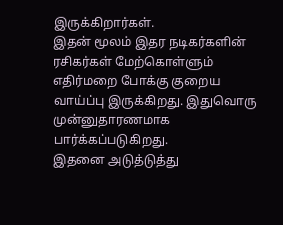இருக்கிறார்கள்.
இதன் மூலம் இதர நடிகர்களின் ரசிகர்கள் மேற்கொள்ளும் எதிர்மறை போக்கு குறைய வாய்ப்பு இருக்கிறது. இதுவொரு முன்னுதாரணமாக பார்க்கப்படுகிறது.
இதனை அடுத்டுத்து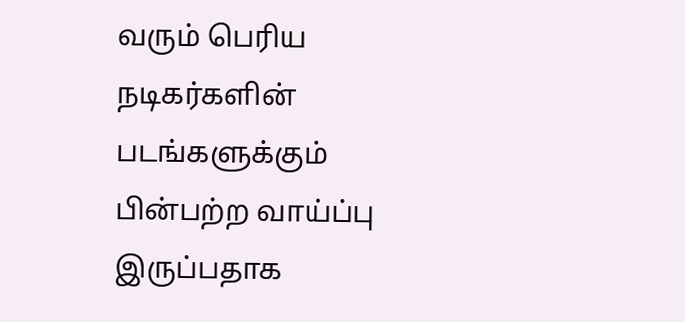வரும் பெரிய நடிகர்களின் படங்களுக்கும் பின்பற்ற வாய்ப்பு இருப்பதாக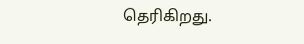தெரிகிறது.